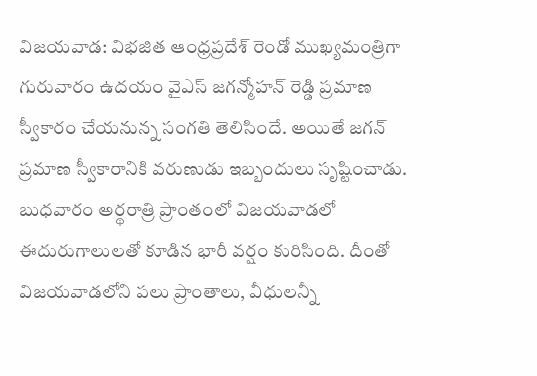విజయవాడ: విభజిత ఆంధ్రప్రదేశ్ రెండో ముఖ్యమంత్రిగా గురువారం ఉదయం వైఎస్ జగన్మోహన్ రెడ్డి ప్రమాణ స్వీకారం చేయనున్న సంగతి తెలిసిందే. అయితే జగన్ ప్రమాణ స్వీకారానికి వరుణుడు ఇబ్బందులు సృష్టించాడు.
బుధవారం అర్థరాత్రి ప్రాంతంలో విజయవాడలో ఈదురుగాలులతో కూడిన భారీ వర్షం కురిసింది. దీంతో విజయవాడలోని పలు ప్రాంతాలు, వీధులన్నీ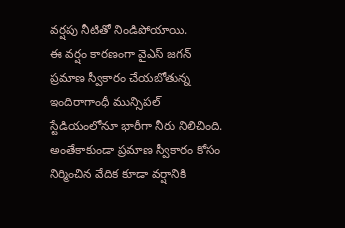వర్షపు నీటితో నిండిపోయాయి.
ఈ వర్షం కారణంగా వైఎస్ జగన్ ప్రమాణ స్వీకారం చేయబోతున్న ఇందిరాగాంధీ మున్సిపల్ స్టేడియంలోనూ భారీగా నీరు నిలిచింది. అంతేకాకుండా ప్రమాణ స్వీకారం కోసం నిర్మించిన వేదిక కూడా వర్షానికి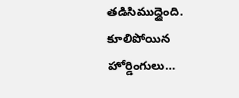తడిసిముద్దైంది.
కూలిపోయిన హోర్డింగులు…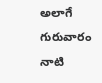అలాగే గురువారం నాటి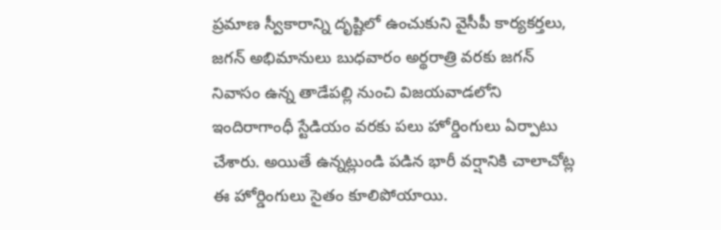ప్రమాణ స్వీకారాన్ని దృష్టిలో ఉంచుకుని వైసీపీ కార్యకర్తలు, జగన్ అభిమానులు బుధవారం అర్థరాత్రి వరకు జగన్ నివాసం ఉన్న తాడేపల్లి నుంచి విజయవాడలోని ఇందిరాగాంధీ స్టేడియం వరకు పలు హోర్డింగులు ఏర్పాటు చేశారు. అయితే ఉన్నట్లుండి పడిన భారీ వర్షానికి చాలాచోట్ల ఈ హోర్డింగులు సైతం కూలిపోయాయి.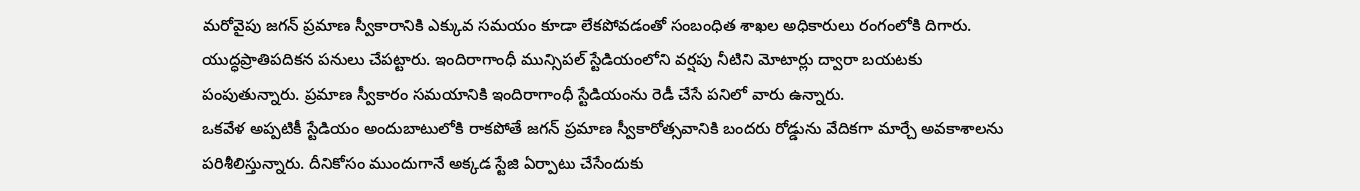మరోవైపు జగన్ ప్రమాణ స్వీకారానికి ఎక్కువ సమయం కూడా లేకపోవడంతో సంబంధిత శాఖల అధికారులు రంగంలోకి దిగారు.
యుద్ధప్రాతిపదికన పనులు చేపట్టారు. ఇందిరాగాంధీ మున్సిపల్ స్టేడియంలోని వర్షపు నీటిని మోటార్లు ద్వారా బయటకు పంపుతున్నారు. ప్రమాణ స్వీకారం సమయానికి ఇందిరాగాంధీ స్టేడియంను రెడీ చేసే పనిలో వారు ఉన్నారు.
ఒకవేళ అప్పటికీ స్టేడియం అందుబాటులోకి రాకపోతే జగన్ ప్రమాణ స్వీకారోత్సవానికి బందరు రోడ్డును వేదికగా మార్చే అవకాశాలను పరిశీలిస్తున్నారు. దీనికోసం ముందుగానే అక్కడ స్టేజి ఏర్పాటు చేసేందుకు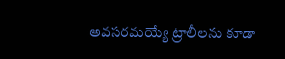అవసరమయ్యే ట్రాలీలను కూడా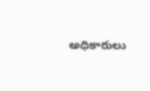అధికారులు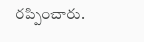రప్పించారు.